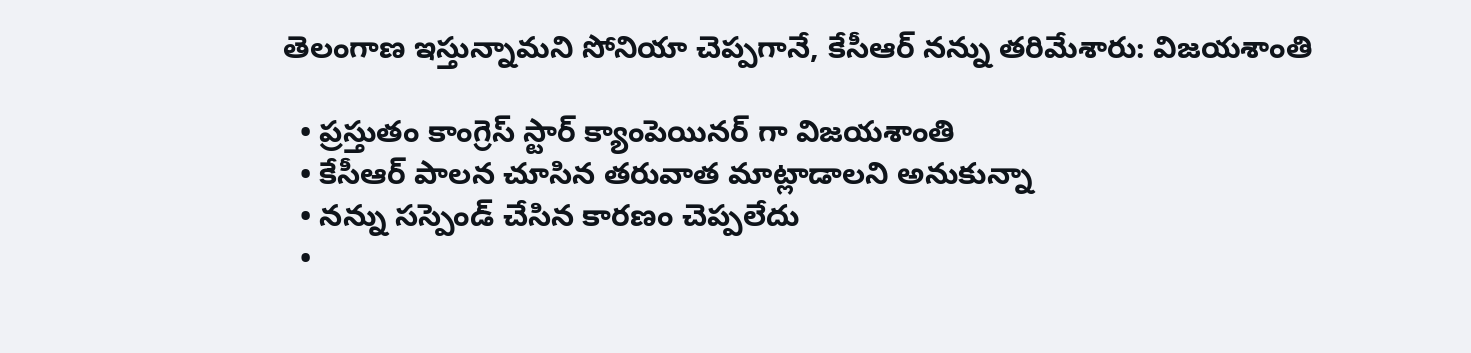తెలంగాణ ఇస్తున్నామని సోనియా చెప్పగానే, కేసీఆర్ నన్ను తరిమేశారు: విజయశాంతి

  • ప్రస్తుతం కాంగ్రెస్ స్టార్ క్యాంపెయినర్ గా విజయశాంతి
  • కేసీఆర్ పాలన చూసిన తరువాత మాట్లాడాలని అనుకున్నా
  • నన్ను సస్పెండ్ చేసిన కారణం చెప్పలేదు
  •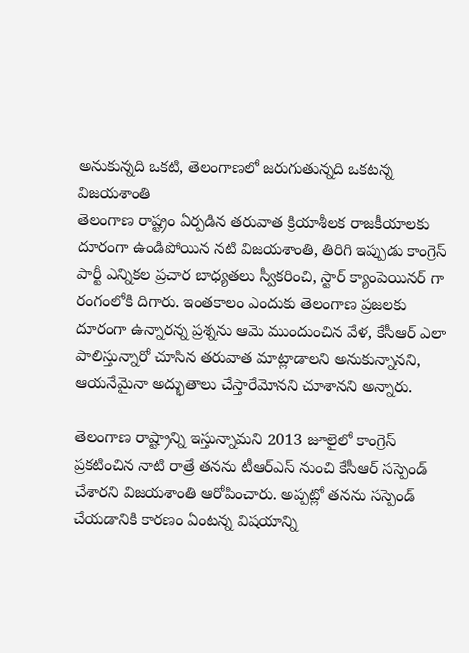అనుకున్నది ఒకటి, తెలంగాణలో జరుగుతున్నది ఒకటన్న విజయశాంతి
తెలంగాణ రాష్ట్రం ఏర్పడిన తరువాత క్రియాశీలక రాజకీయాలకు దూరంగా ఉండిపోయిన నటి విజయశాంతి, తిరిగి ఇప్పుడు కాంగ్రెస్ పార్టీ ఎన్నికల ప్రచార బాధ్యతలు స్వీకరించి, స్టార్ క్యాంపెయినర్ గా రంగంలోకి దిగారు. ఇంతకాలం ఎందుకు తెలంగాణ ప్రజలకు దూరంగా ఉన్నారన్న ప్రశ్నను ఆమె ముందుంచిన వేళ, కేసీఆర్ ఎలా పాలిస్తున్నారో చూసిన తరువాత మాట్లాడాలని అనుకున్నానని, ఆయనేమైనా అద్భుతాలు చేస్తారేమోనని చూశానని అన్నారు.

తెలంగాణ రాష్ట్రాన్ని ఇస్తున్నామని 2013 జూలైలో కాంగ్రెస్‌ ప్రకటించిన నాటి రాత్రే తనను టీఆర్‌ఎస్‌ నుంచి కేసీఆర్‌ సస్పెండ్‌ చేశారని విజయశాంతి ఆరోపించారు. అప్పట్లో తనను సస్పెండ్ చేయడానికి కారణం ఏంటన్న విషయాన్ని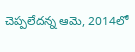చెప్పలేదన్న ఆమె, 2014లో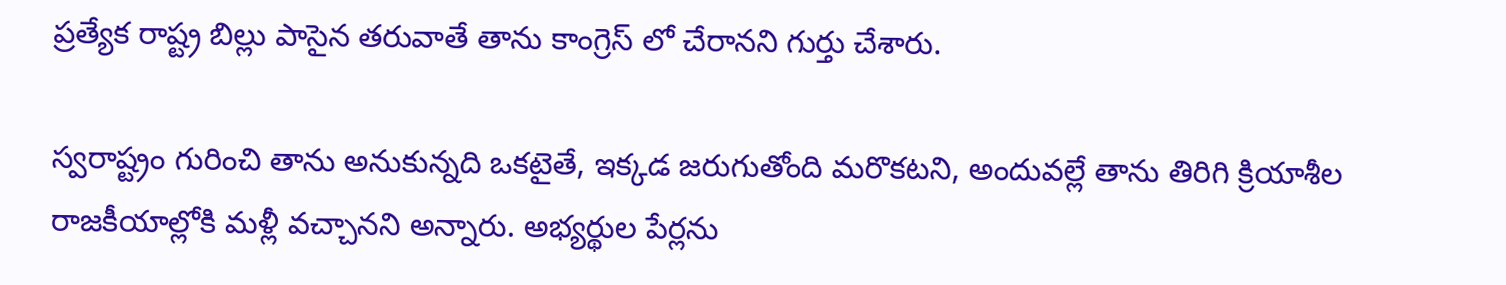ప్రత్యేక రాష్ట్ర బిల్లు పాసైన తరువాతే తాను కాంగ్రెస్ లో చేరానని గుర్తు చేశారు.

స్వరాష్ట్రం గురించి తాను అనుకున్నది ఒకటైతే, ఇక్కడ జరుగుతోంది మరొకటని, అందువల్లే తాను తిరిగి క్రియాశీల రాజకీయాల్లోకి మళ్లీ వచ్చానని అన్నారు. అభ్యర్థుల పేర్లను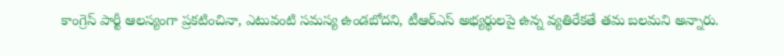కాంగ్రెస్ పార్టీ ఆలస్యంగా ప్రకటించినా, ఎటువంటి సమస్య ఉండబోదని, టీఆర్ఎస్ అభ్యర్థులపై ఉన్న వ్యతిరేకతే తమ బలమని అన్నారు.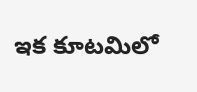ఇక కూటమిలో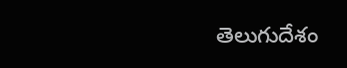తెలుగుదేశం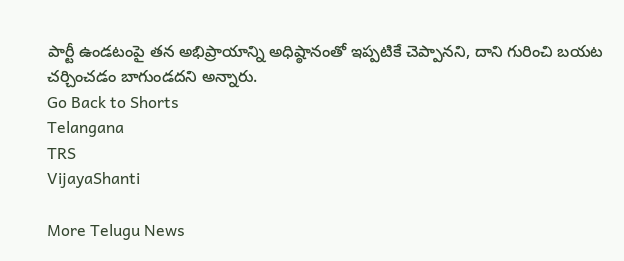పార్టీ ఉండటంపై తన అభిప్రాయాన్ని అధిష్ఠానంతో ఇప్పటికే చెప్పానని, దాని గురించి బయట చర్చించడం బాగుండదని అన్నారు.
Go Back to Shorts
Telangana
TRS
VijayaShanti

More Telugu News